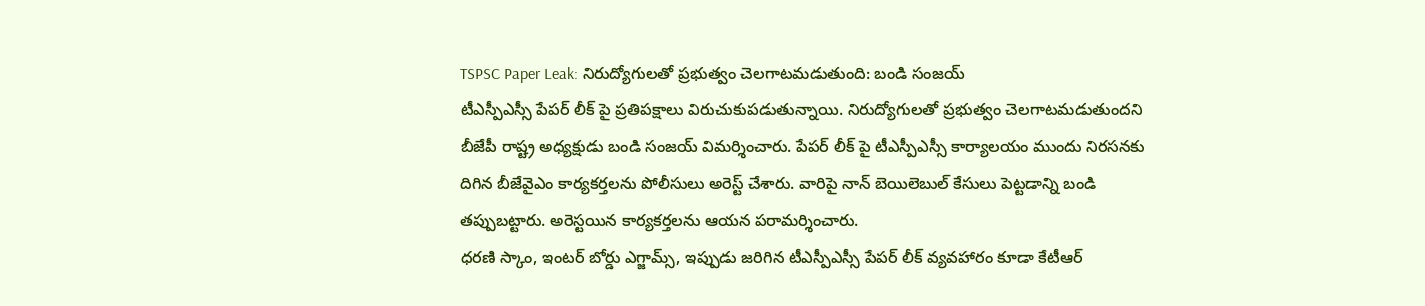TSPSC Paper Leak: నిరుద్యోగులతో ప్రభుత్వం చెలగాటమడుతుంది: బండి సంజయ్
టీఎస్పీఎస్సీ పేపర్ లీక్ పై ప్రతిపక్షాలు విరుచుకుపడుతున్నాయి. నిరుద్యోగులతో ప్రభుత్వం చెలగాటమడుతుందని బీజేపీ రాష్ట్ర అధ్యక్షుడు బండి సంజయ్ విమర్శించారు. పేపర్ లీక్ పై టీఎస్పీఎస్సీ కార్యాలయం ముందు నిరసనకు దిగిన బీజేవైఎం కార్యకర్తలను పోలీసులు అరెస్ట్ చేశారు. వారిపై నాన్ బెయిలెబుల్ కేసులు పెట్టడాన్ని బండి తప్పుబట్టారు. అరెస్టయిన కార్యకర్తలను ఆయన పరామర్శించారు.
ధరణి స్కాం, ఇంటర్ బోర్డు ఎగ్జామ్స్, ఇప్పుడు జరిగిన టీఎస్పీఎస్సీ పేపర్ లీక్ వ్యవహారం కూడా కేటీఆర్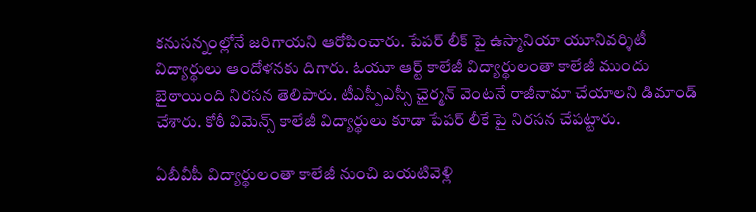కనుసన్నంల్లోనే జరిగాయని ఆరోపించారు. పేపర్ లీక్ పై ఉస్మానియా యూనివర్శిటీ విద్యార్థులు ఆందోళనకు దిగారు. ఓయూ ఆర్ట్ కాలేజీ విద్యార్థులంతా కాలేజీ ముందు బైఠాయింది నిరసన తెలిపారు. టీఎస్పీఎస్సీ ఛైర్మన్ వెంటనే రాజీనామా చేయాలని డిమాండ్ చేశారు. కోఠీ విమెన్స్ కాలేజీ విద్యార్థులు కూడా పేపర్ లీకే పై నిరసన చేపట్టారు.

ఏబీవీపీ విద్యార్థులంతా కాలేజీ నుంచి బయటివెళ్లి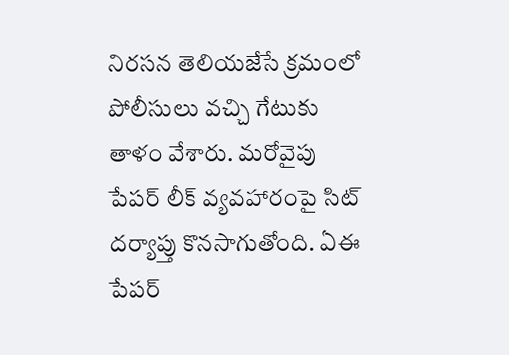నిరసన తెలియజేసే క్రమంలో పోలీసులు వచ్చి గేటుకు తాళం వేశారు. మరోవైపు పేపర్ లీక్ వ్యవహారంపై సిట్ దర్యాప్తు కొనసాగుతోంది. ఏఈ పేపర్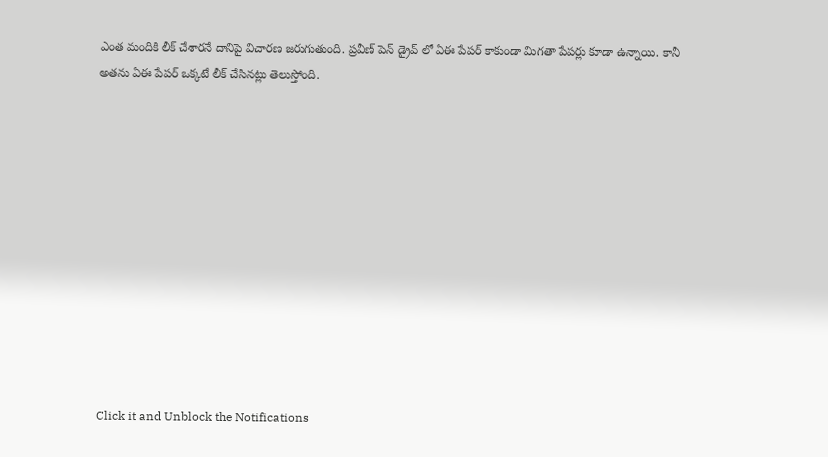ఎంత మందికి లీక్ చేశారనే దానిపై విచారణ జరుగుతుంది. ప్రవీణ్ పెన్ డ్రైవ్ లో ఏఈ పేపర్ కాకుండా మిగతా పేపర్లు కూడా ఉన్నాయి. కానీ అతను ఏఈ పేపర్ ఒక్కటే లీక్ చేసినట్లు తెలుస్తోంది.












Click it and Unblock the Notifications